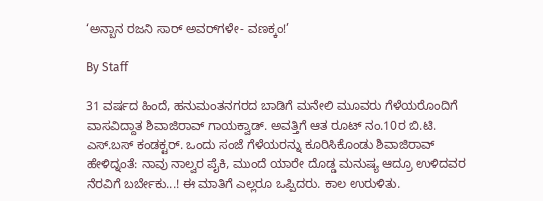‘ಅನ್ಬಾನ ರಜನಿ ಸಾರ್‌ ಅವರ್‌ಗಳೇ- ವಣಕ್ಕಂ!’

By Staff

31 ವರ್ಷದ ಹಿಂದೆ, ಹನುಮಂತನಗರದ ಬಾಡಿಗೆ ಮನೇಲಿ ಮೂವರು ಗೆಳೆಯರೊಂದಿಗೆ ವಾಸವಿದ್ದಾತ ಶಿವಾಜಿರಾವ್‌ ಗಾಯಕ್ವಾಡ್‌. ಅವತ್ತಿಗೆ ಆತ ರೂಟ್‌ ನಂ.10ರ ಬಿ.ಟಿ. ಎಸ್‌.ಬಸ್‌ ಕಂಡಕ್ಟರ್‌. ಒಂದು ಸಂಜೆ ಗೆಳೆಯರನ್ನು ಕೂರಿಸಿಕೊಂಡು ಶಿವಾಜಿರಾವ್‌ ಹೇಳಿದ್ನಂತೆ: ನಾವು ನಾಲ್ವರ ಪೈಕಿ, ಮುಂದೆ ಯಾರೇ ದೊಡ್ಡ ಮನುಷ್ಯ ಆದ್ರೂ ಉಳಿದವರ ನೆರವಿಗೆ ಬರ್ಬೇಕು...! ಈ ಮಾತಿಗೆ ಎಲ್ಲರೂ ಒಪ್ಪಿದರು. ಕಾಲ ಉರುಳಿತು.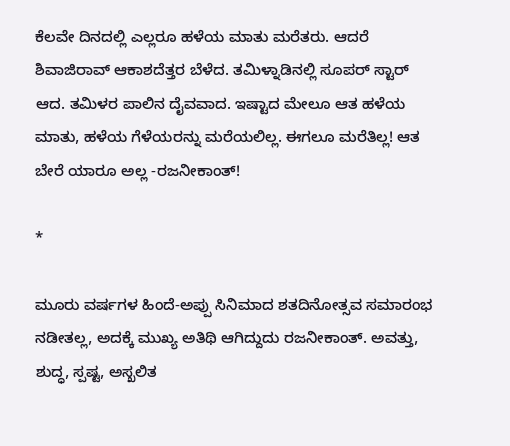ಕೆಲವೇ ದಿನದಲ್ಲಿ ಎಲ್ಲರೂ ಹಳೆಯ ಮಾತು ಮರೆತರು. ಆದರೆ ಶಿವಾಜಿರಾವ್‌ ಆಕಾಶದೆತ್ತರ ಬೆಳೆದ. ತಮಿಳ್ನಾಡಿನಲ್ಲಿ ಸೂಪರ್‌ ಸ್ಟಾರ್‌ ಆದ. ತಮಿಳರ ಪಾಲಿನ ದೈವವಾದ. ಇಷ್ಟಾದ ಮೇಲೂ ಆತ ಹಳೆಯ ಮಾತು, ಹಳೆಯ ಗೆಳೆಯರನ್ನು ಮರೆಯಲಿಲ್ಲ. ಈಗಲೂ ಮರೆತಿಲ್ಲ! ಆತ ಬೇರೆ ಯಾರೂ ಅಲ್ಲ -ರಜನೀಕಾಂತ್‌!

*

ಮೂರು ವರ್ಷಗಳ ಹಿಂದೆ-ಅಪ್ಪು ಸಿನಿಮಾದ ಶತದಿನೋತ್ಸವ ಸಮಾರಂಭ ನಡೀತಲ್ಲ, ಅದಕ್ಕೆ ಮುಖ್ಯ ಅತಿಥಿ ಆಗಿದ್ದುದು ರಜನೀಕಾಂತ್‌. ಅವತ್ತು, ಶುದ್ಧ, ಸ್ಪಷ್ಟ, ಅಸ್ಖಲಿತ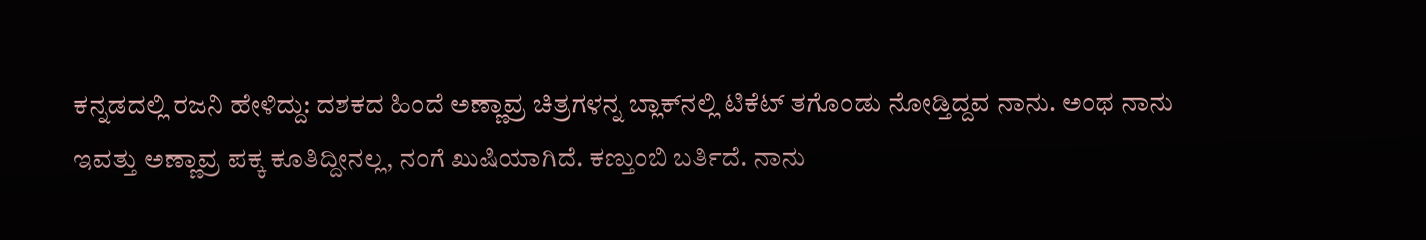ಕನ್ನಡದಲ್ಲಿ ರಜನಿ ಹೇಳಿದ್ದು: ದಶಕದ ಹಿಂದೆ ಅಣ್ಣಾವ್ರ ಚಿತ್ರಗಳನ್ನ ಬ್ಲಾಕ್‌ನಲ್ಲಿ ಟಿಕೆಟ್‌ ತಗೊಂಡು ನೋಡ್ತಿದ್ದವ ನಾನು. ಅಂಥ ನಾನು ಇವತ್ತು ಅಣ್ಣಾವ್ರ ಪಕ್ಕ ಕೂತಿದ್ದೀನಲ್ಲ, ನಂಗೆ ಖುಷಿಯಾಗಿದೆ. ಕಣ್ತುಂಬಿ ಬರ್ತಿದೆ. ನಾನು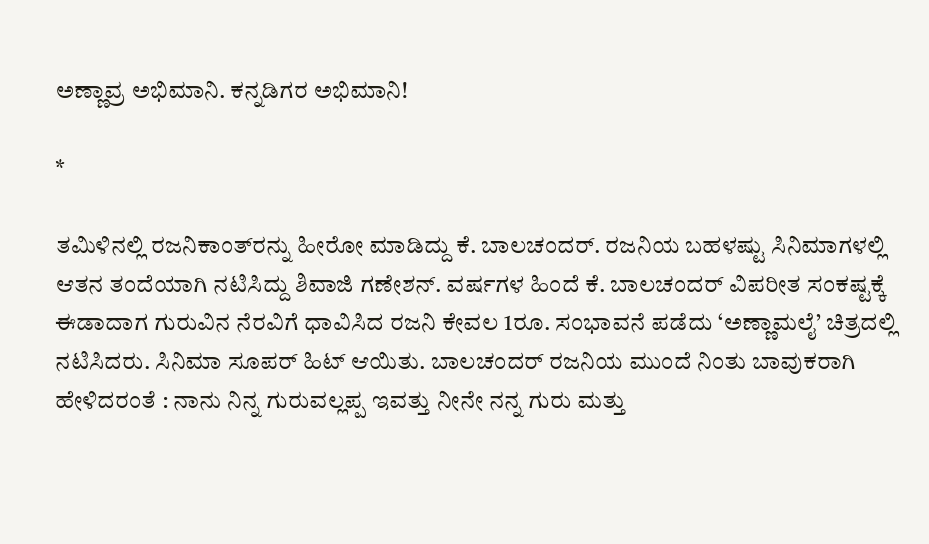ಅಣ್ಣಾವ್ರ ಅಭಿಮಾನಿ. ಕನ್ನಡಿಗರ ಅಭಿಮಾನಿ!

*

ತಮಿಳಿನಲ್ಲಿ ರಜನಿಕಾಂತ್‌ರನ್ನು ಹೀರೋ ಮಾಡಿದ್ದು ಕೆ. ಬಾಲಚಂದರ್‌. ರಜನಿಯ ಬಹಳಷ್ಟು ಸಿನಿಮಾಗಳಲ್ಲಿ ಆತನ ತಂದೆಯಾಗಿ ನಟಿಸಿದ್ದು ಶಿವಾಜಿ ಗಣೇಶನ್‌. ವರ್ಷಗಳ ಹಿಂದೆ ಕೆ. ಬಾಲಚಂದರ್‌ ವಿಪರೀತ ಸಂಕಷ್ಟಕ್ಕೆ ಈಡಾದಾಗ ಗುರುವಿನ ನೆರವಿಗೆ ಧಾವಿಸಿದ ರಜನಿ ಕೇವಲ 1ರೂ. ಸಂಭಾವನೆ ಪಡೆದು ‘ಅಣ್ಣಾಮಲೈ’ ಚಿತ್ರದಲ್ಲಿ ನಟಿಸಿದರು. ಸಿನಿಮಾ ಸೂಪರ್‌ ಹಿಟ್‌ ಆಯಿತು. ಬಾಲಚಂದರ್‌ ರಜನಿಯ ಮುಂದೆ ನಿಂತು ಬಾವುಕರಾಗಿ ಹೇಳಿದರಂತೆ : ನಾನು ನಿನ್ನ ಗುರುವಲ್ಲಪ್ಪ ಇವತ್ತು ನೀನೇ ನನ್ನ ಗುರು ಮತ್ತು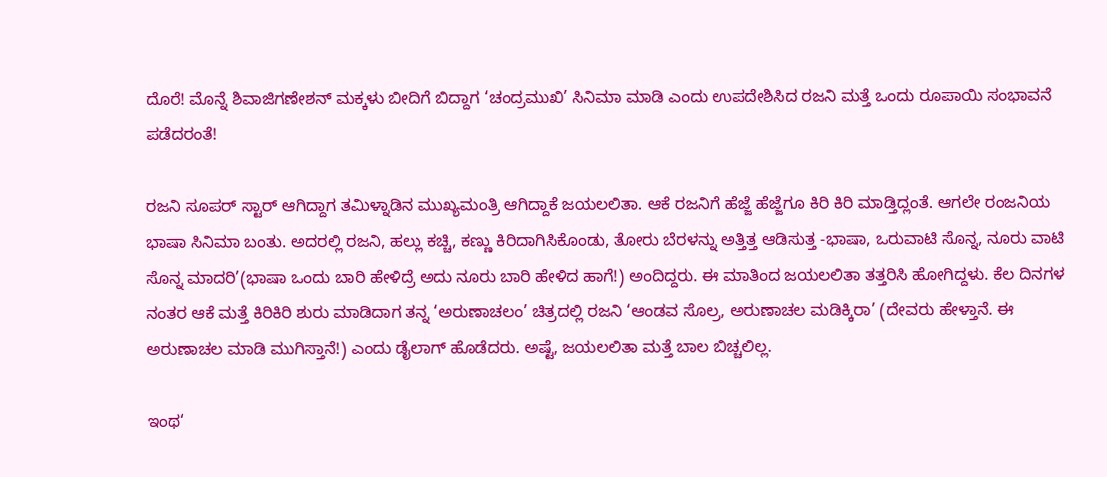ದೊರೆ! ಮೊನ್ನೆ ಶಿವಾಜಿಗಣೇಶನ್‌ ಮಕ್ಕಳು ಬೀದಿಗೆ ಬಿದ್ದಾಗ ‘ಚಂದ್ರಮುಖಿ’ ಸಿನಿಮಾ ಮಾಡಿ ಎಂದು ಉಪದೇಶಿಸಿದ ರಜನಿ ಮತ್ತೆ ಒಂದು ರೂಪಾಯಿ ಸಂಭಾವನೆ ಪಡೆದರಂತೆ!

ರಜನಿ ಸೂಪರ್‌ ಸ್ಟಾರ್‌ ಆಗಿದ್ದಾಗ ತಮಿಳ್ನಾಡಿನ ಮುಖ್ಯಮಂತ್ರಿ ಆಗಿದ್ದಾಕೆ ಜಯಲಲಿತಾ. ಆಕೆ ರಜನಿಗೆ ಹೆಜ್ಜೆ ಹೆಜ್ಜೆಗೂ ಕಿರಿ ಕಿರಿ ಮಾಡ್ತಿದ್ಲಂತೆ. ಆಗಲೇ ರಂಜನಿಯ ಭಾಷಾ ಸಿನಿಮಾ ಬಂತು. ಅದರಲ್ಲಿ ರಜನಿ, ಹಲ್ಲು ಕಚ್ಚಿ, ಕಣ್ಣು ಕಿರಿದಾಗಿಸಿಕೊಂಡು, ತೋರು ಬೆರಳನ್ನು ಅತ್ತಿತ್ತ ಆಡಿಸುತ್ತ -ಭಾಷಾ, ಒರುವಾಟಿ ಸೊನ್ನ, ನೂರು ವಾಟಿ ಸೊನ್ನ ಮಾದರಿ’(ಭಾಷಾ ಒಂದು ಬಾರಿ ಹೇಳಿದ್ರೆ ಅದು ನೂರು ಬಾರಿ ಹೇಳಿದ ಹಾಗೆ!) ಅಂದಿದ್ದರು. ಈ ಮಾತಿಂದ ಜಯಲಲಿತಾ ತತ್ತರಿಸಿ ಹೋಗಿದ್ದಳು. ಕೆಲ ದಿನಗಳ ನಂತರ ಆಕೆ ಮತ್ತೆ ಕಿರಿಕಿರಿ ಶುರು ಮಾಡಿದಾಗ ತನ್ನ ‘ಅರುಣಾಚಲಂ’ ಚಿತ್ರದಲ್ಲಿ ರಜನಿ ‘ಆಂಡವ ಸೊಲ್ರ, ಅರುಣಾಚಲ ಮಡಿಕ್ಕಿರಾ’ (ದೇವರು ಹೇಳ್ತಾನೆ. ಈ ಅರುಣಾಚಲ ಮಾಡಿ ಮುಗಿಸ್ತಾನೆ!) ಎಂದು ಡೈಲಾಗ್‌ ಹೊಡೆದರು. ಅಷ್ಟೆ, ಜಯಲಲಿತಾ ಮತ್ತೆ ಬಾಲ ಬಿಚ್ಚಲಿಲ್ಲ.

ಇಂಥ‘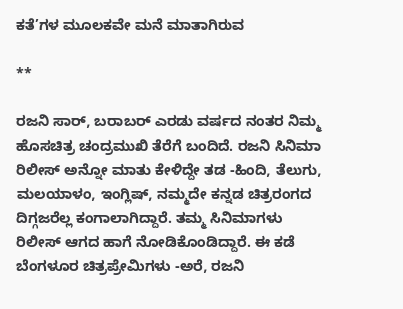ಕತೆ’ಗಳ ಮೂಲಕವೇ ಮನೆ ಮಾತಾಗಿರುವ

**

ರಜನಿ ಸಾರ್‌, ಬರಾಬರ್‌ ಎರಡು ವರ್ಷದ ನಂತರ ನಿಮ್ಮ ಹೊಸಚಿತ್ರ ಚಂದ್ರಮುಖಿ ತೆರೆಗೆ ಬಂದಿದೆ. ರಜನಿ ಸಿನಿಮಾ ರಿಲೀಸ್‌ ಅನ್ನೋ ಮಾತು ಕೇಳಿದ್ದೇ ತಡ -ಹಿಂದಿ, ತೆಲುಗು, ಮಲಯಾಳಂ, ಇಂಗ್ಲಿಷ್‌, ನಮ್ಮದೇ ಕನ್ನಡ ಚಿತ್ರರಂಗದ ದಿಗ್ಗಜರೆಲ್ಲ ಕಂಗಾಲಾಗಿದ್ದಾರೆ. ತಮ್ಮ ಸಿನಿಮಾಗಳು ರಿಲೀಸ್‌ ಆಗದ ಹಾಗೆ ನೋಡಿಕೊಂಡಿದ್ದಾರೆ. ಈ ಕಡೆ ಬೆಂಗಳೂರ ಚಿತ್ರಪ್ರೇಮಿಗಳು -ಅರೆ, ರಜನಿ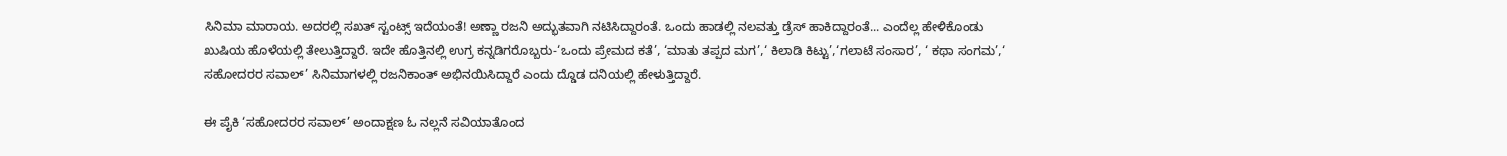ಸಿನಿಮಾ ಮಾರಾಯ. ಅದರಲ್ಲಿ ಸಖತ್‌ ಸ್ಟಂಟ್ಸ್‌ ಇದೆಯಂತೆ! ಅಣ್ಣಾ ರಜನಿ ಅದ್ಭುತವಾಗಿ ನಟಿಸಿದ್ದಾರಂತೆ. ಒಂದು ಹಾಡಲ್ಲಿ ನಲವತ್ತು ಡ್ರೆಸ್‌ ಹಾಕಿದ್ದಾರಂತೆ... ಎಂದೆಲ್ಲ ಹೇಳಿಕೊಂಡು ಖುಷಿಯ ಹೊಳೆಯಲ್ಲಿ ತೇಲುತ್ತಿದ್ದಾರೆ. ಇದೇ ಹೊತ್ತಿನಲ್ಲಿ ಉಗ್ರ ಕನ್ನಡಿಗರೊಬ್ಬರು-‘ಒಂದು ಪ್ರೇಮದ ಕತೆ’, ‘ಮಾತು ತಪ್ಪದ ಮಗ’,‘ ಕಿಲಾಡಿ ಕಿಟ್ಟು’,‘ಗಲಾಟೆ ಸಂಸಾರ’, ‘ ಕಥಾ ಸಂಗಮ’,‘ ಸಹೋದರರ ಸವಾಲ್‌’ ಸಿನಿಮಾಗಳಲ್ಲಿ ರಜನಿಕಾಂತ್‌ ಅಭಿನಯಿಸಿದ್ದಾರೆ ಎಂದು ದ್ಡೊಡ ದನಿಯಲ್ಲಿ ಹೇಳುತ್ತಿದ್ದಾರೆ.

ಈ ಪೈಕಿ ‘ಸಹೋದರರ ಸವಾಲ್‌’ ಅಂದಾಕ್ಷಣ ಓ ನಲ್ಲನೆ ಸವಿಯಾತೊಂದ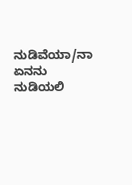ನುಡಿವೆಯಾ/ನಾ ಏನನು ನುಡಿಯಲಿ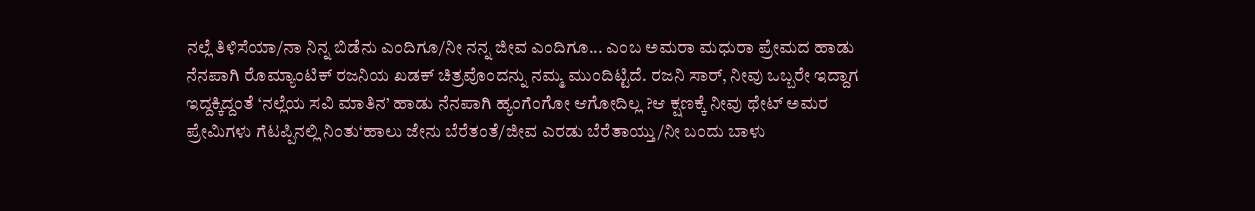ನಲ್ಲೆ ತಿಳಿಸೆಯಾ/ನಾ ನಿನ್ನ ಬಿಡೆನು ಎಂದಿಗೂ/ನೀ ನನ್ನ ಜೀವ ಎಂದಿಗೂ... ಎಂಬ ಅಮರಾ ಮಧುರಾ ಪ್ರೇಮದ ಹಾಡು ನೆನಪಾಗಿ ರೊಮ್ಯಾಂಟಿಕ್‌ ರಜನಿಯ ಖಡಕ್‌ ಚಿತ್ರವೊಂದನ್ನು ನಮ್ಮ ಮುಂದಿಟ್ಟಿದೆ. ರಜನಿ ಸಾರ್‌, ನೀವು ಒಬ್ಬರೇ ಇದ್ದಾಗ ಇದ್ದಕ್ಕಿದ್ದಂತೆ ‘ನಲ್ಲೆಯ ಸವಿ ಮಾತಿನ’ ಹಾಡು ನೆನಪಾಗಿ ಹ್ಯಂಗೆಂಗೋ ಆಗೋದಿಲ್ಲ ?ಆ ಕ್ಷಣಕ್ಕೆ ನೀವು ಥೇಟ್‌ ಅಮರ ಪ್ರೇಮಿಗಳು ಗೆಟಪ್ಪಿನಲ್ಲಿ ನಿಂತು‘ಹಾಲು ಜೇನು ಬೆರೆತಂತೆ/ಜೀವ ಎರಡು ಬೆರೆತಾಯ್ತು/ನೀ ಬಂದು ಬಾಳು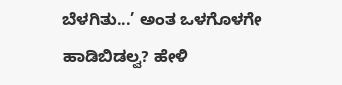ಬೆಳಗಿತು...’ ಅಂತ ಒಳಗೊಳಗೇ ಹಾಡಿಬಿಡಲ್ವ? ಹೇಳಿ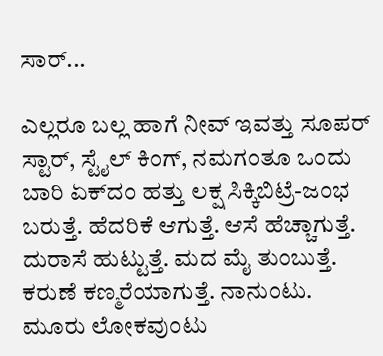ಸಾರ್‌...

ಎಲ್ಲರೂ ಬಲ್ಲ ಹಾಗೆ ನೀವ್‌ ಇವತ್ತು ಸೂಪರ್‌ ಸ್ಟಾರ್‌, ಸ್ಟೈಲ್‌ ಕಿಂಗ್‌, ನಮಗಂತೂ ಒಂದು ಬಾರಿ ಏಕ್‌ದಂ ಹತ್ತು ಲಕ್ಷ ಸಿಕ್ಕಿಬಿಟ್ರೆ-ಜಂಭ ಬರುತ್ತೆ. ಹೆದರಿಕೆ ಆಗುತ್ತೆ. ಆಸೆ ಹೆಚ್ಚಾಗುತ್ತೆ. ದುರಾಸೆ ಹುಟ್ಟುತ್ತೆ. ಮದ ಮೈ ತುಂಬುತ್ತೆ. ಕರುಣೆ ಕಣ್ಮರೆಯಾಗುತ್ತೆ. ನಾನುಂಟು. ಮೂರು ಲೋಕವುಂಟು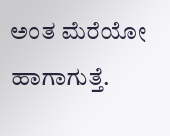ಅಂತ ಮೆರೆಯೋ ಹಾಗಾಗುತ್ತೆ.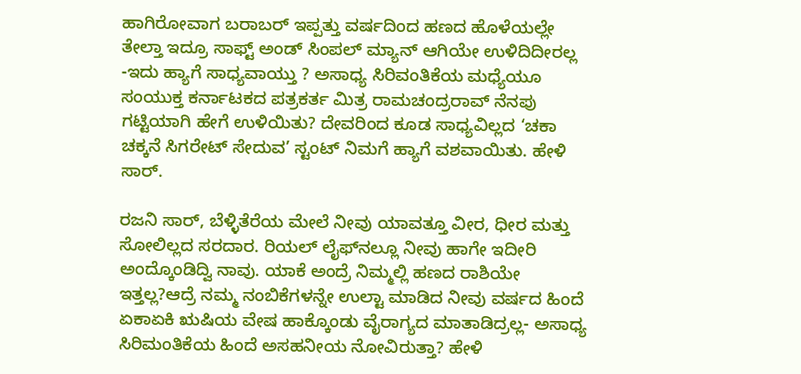ಹಾಗಿರೋವಾಗ ಬರಾಬರ್‌ ಇಪ್ಪತ್ತು ವರ್ಷದಿಂದ ಹಣದ ಹೊಳೆಯಲ್ಲೇ ತೇಲ್ತಾ ಇದ್ರೂ ಸಾಫ್ಟ್‌ ಅಂಡ್‌ ಸಿಂಪಲ್‌ ಮ್ಯಾನ್‌ ಆಗಿಯೇ ಉಳಿದಿದೀರಲ್ಲ -ಇದು ಹ್ಯಾಗೆ ಸಾಧ್ಯವಾಯ್ತು ? ಅಸಾಧ್ಯ ಸಿರಿವಂತಿಕೆಯ ಮಧ್ಯೆಯೂ ಸಂಯುಕ್ತ ಕರ್ನಾಟಕದ ಪತ್ರಕರ್ತ ಮಿತ್ರ ರಾಮಚಂದ್ರರಾವ್‌ ನೆನಪು ಗಟ್ಟಿಯಾಗಿ ಹೇಗೆ ಉಳಿಯಿತು? ದೇವರಿಂದ ಕೂಡ ಸಾಧ್ಯವಿಲ್ಲದ ‘ಚಕಾ ಚಕ್ಕನೆ ಸಿಗರೇಟ್‌ ಸೇದುವ’ ಸ್ಟಂಟ್‌ ನಿಮಗೆ ಹ್ಯಾಗೆ ವಶವಾಯಿತು. ಹೇಳಿ ಸಾರ್‌.

ರಜನಿ ಸಾರ್‌, ಬೆಳ್ಳಿತೆರೆಯ ಮೇಲೆ ನೀವು ಯಾವತ್ತೂ ವೀರ, ಧೀರ ಮತ್ತು ಸೋಲಿಲ್ಲದ ಸರದಾರ. ರಿಯಲ್‌ ಲೈಫ್‌ನಲ್ಲೂ ನೀವು ಹಾಗೇ ಇದೀರಿ ಅಂದ್ಕೊಂಡಿದ್ವಿ ನಾವು. ಯಾಕೆ ಅಂದ್ರೆ ನಿಮ್ಮಲ್ಲಿ ಹಣದ ರಾಶಿಯೇ ಇತ್ತಲ್ಲ?ಆದ್ರೆ ನಮ್ಮ ನಂಬಿಕೆಗಳನ್ನೇ ಉಲ್ಟಾ ಮಾಡಿದ ನೀವು ವರ್ಷದ ಹಿಂದೆ ಏಕಾಏಕಿ ಋಷಿಯ ವೇಷ ಹಾಕ್ಕೊಂಡು ವೈರಾಗ್ಯದ ಮಾತಾಡಿದ್ರಲ್ಲ- ಅಸಾಧ್ಯ ಸಿರಿಮಂತಿಕೆಯ ಹಿಂದೆ ಅಸಹನೀಯ ನೋವಿರುತ್ತಾ? ಹೇಳಿ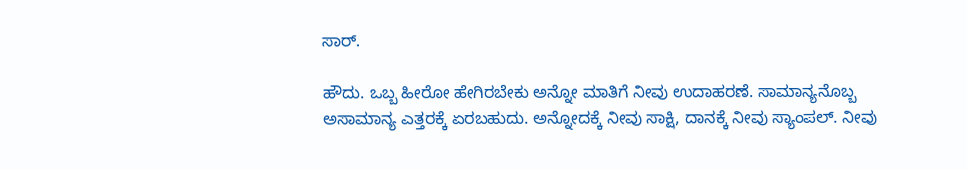ಸಾರ್‌.

ಹೌದು. ಒಬ್ಬ ಹೀರೋ ಹೇಗಿರಬೇಕು ಅನ್ನೋ ಮಾತಿಗೆ ನೀವು ಉದಾಹರಣೆ. ಸಾಮಾನ್ಯನೊಬ್ಬ ಅಸಾಮಾನ್ಯ ಎತ್ತರಕ್ಕೆ ಏರಬಹುದು. ಅನ್ನೋದಕ್ಕೆ ನೀವು ಸಾಕ್ಷಿ, ದಾನಕ್ಕೆ ನೀವು ಸ್ಯಾಂಪಲ್‌. ನೀವು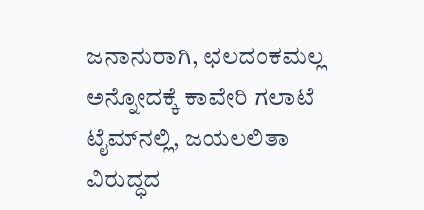ಜನಾನುರಾಗಿ, ಛಲದಂಕಮಲ್ಲ ಅನ್ನೋದಕ್ಕೆ ಕಾವೇರಿ ಗಲಾಟೆ ಟೈಮ್‌ನಲ್ಲಿ, ಜಯಲಲಿತಾ ವಿರುದ್ಧದ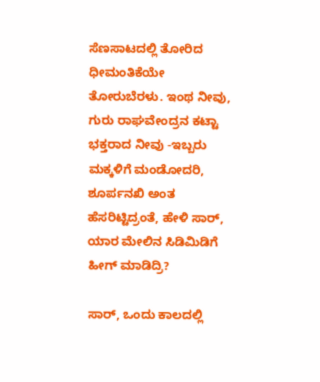ಸೆಣಸಾಟದಲ್ಲಿ ತೋರಿದ ಧೀಮಂತಿಕೆಯೇ ತೋರುಬೆರಳು. ಇಂಥ ನೀವು, ಗುರು ರಾಘವೇಂದ್ರನ ಕಟ್ಟಾ ಭಕ್ತರಾದ ನೀವು -ಇಬ್ಬರು ಮಕ್ಕಳಿಗೆ ಮಂಡೋದರಿ, ಶೂರ್ಪನಖಿ ಅಂತ ಹೆಸರಿಟ್ಟಿದ್ರಂತೆ, ಹೇಳಿ ಸಾರ್‌, ಯಾರ ಮೇಲಿನ ಸಿಡಿಮಿಡಿಗೆ ಹೀಗ್‌ ಮಾಡಿದ್ರಿ?

ಸಾರ್‌, ಒಂದು ಕಾಲದಲ್ಲಿ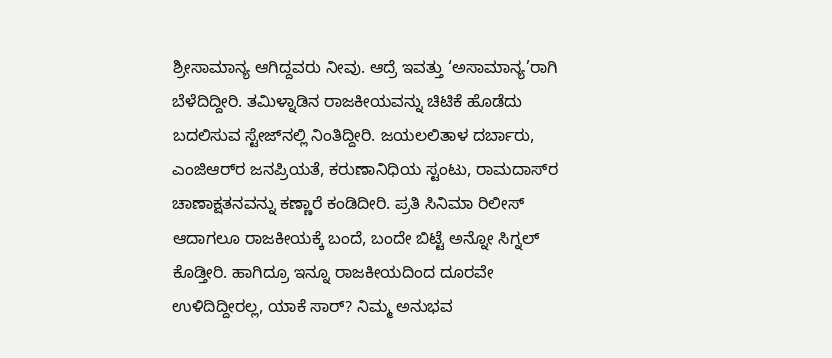ಶ್ರೀಸಾಮಾನ್ಯ ಆಗಿದ್ದವರು ನೀವು. ಆದ್ರೆ ಇವತ್ತು ‘ಅಸಾಮಾನ್ಯ’ರಾಗಿ ಬೆಳೆದಿದ್ದೀರಿ. ತಮಿಳ್ನಾಡಿನ ರಾಜಕೀಯವನ್ನು ಚಿಟಿಕೆ ಹೊಡೆದು ಬದಲಿಸುವ ಸ್ಟೇಜ್‌ನಲ್ಲಿ ನಿಂತಿದ್ದೀರಿ. ಜಯಲಲಿತಾಳ ದರ್ಬಾರು, ಎಂಜಿಆರ್‌ರ ಜನಪ್ರಿಯತೆ, ಕರುಣಾನಿಧಿಯ ಸ್ಟಂಟು, ರಾಮದಾಸ್‌ರ ಚಾಣಾಕ್ಷತನವನ್ನು ಕಣ್ಣಾರೆ ಕಂಡಿದೀರಿ. ಪ್ರತಿ ಸಿನಿಮಾ ರಿಲೀಸ್‌ ಆದಾಗಲೂ ರಾಜಕೀಯಕ್ಕೆ ಬಂದೆ, ಬಂದೇ ಬಿಟ್ಟೆ ಅನ್ನೋ ಸಿಗ್ನಲ್‌ ಕೊಡ್ತೀರಿ. ಹಾಗಿದ್ರೂ ಇನ್ನೂ ರಾಜಕೀಯದಿಂದ ದೂರವೇ ಉಳಿದಿದ್ದೀರಲ್ಲ, ಯಾಕೆ ಸಾರ್‌? ನಿಮ್ಮ ಅನುಭವ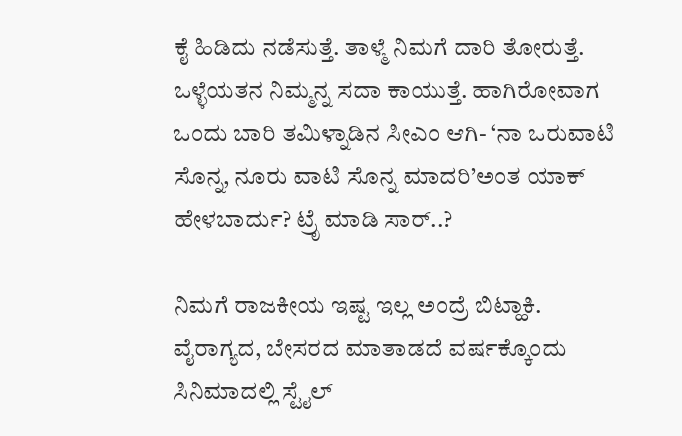ಕೈ ಹಿಡಿದು ನಡೆಸುತ್ತೆ. ತಾಳ್ಮೆ ನಿಮಗೆ ದಾರಿ ತೋರುತ್ತೆ. ಒಳ್ಳೆಯತನ ನಿಮ್ಮನ್ನ ಸದಾ ಕಾಯುತ್ತೆ. ಹಾಗಿರೋವಾಗ ಒಂದು ಬಾರಿ ತಮಿಳ್ನಾಡಿನ ಸೀಎಂ ಆಗಿ- ‘ನಾ ಒರುವಾಟಿ ಸೊನ್ನ, ನೂರು ವಾಟಿ ಸೊನ್ನ ಮಾದರಿ’ಅಂತ ಯಾಕ್‌ ಹೇಳಬಾರ್ದು? ಟ್ರೆೃ ಮಾಡಿ ಸಾರ್‌..?

ನಿಮಗೆ ರಾಜಕೀಯ ಇಷ್ಟ ಇಲ್ಲ ಅಂದ್ರೆ ಬಿಟ್ಹಾಕಿ. ವೈರಾಗ್ಯದ, ಬೇಸರದ ಮಾತಾಡದೆ ವರ್ಷಕ್ಕೊಂದು ಸಿನಿಮಾದಲ್ಲಿ ಸ್ಟೈಲ್‌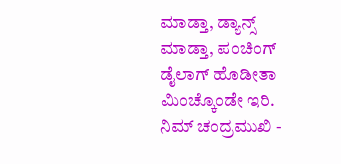ಮಾಡ್ತಾ, ಡ್ಯಾನ್ಸ್‌ ಮಾಡ್ತಾ, ಪಂಚಿಂಗ್‌ ಡೈಲಾಗ್‌ ಹೊಡೀತಾ ಮಿಂಚ್ಕೊಂಡೇ ಇರಿ. ನಿಮ್‌ ಚಂದ್ರಮುಖಿ -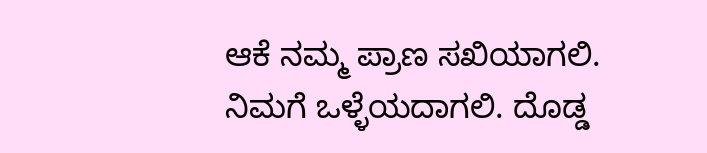ಆಕೆ ನಮ್ಮ ಪ್ರಾಣ ಸಖಿಯಾಗಲಿ. ನಿಮಗೆ ಒಳ್ಳೆಯದಾಗಲಿ. ದೊಡ್ಡ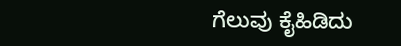ಗೆಲುವು ಕೈಹಿಡಿದು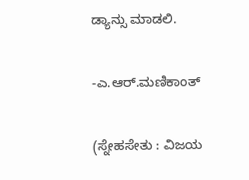ಡ್ಯಾನ್ಸು ಮಾಡಲಿ.

-ಎ.ಆರ್‌.ಮಣಿಕಾಂತ್‌

(ಸ್ನೇಹಸೇತು : ವಿಜಯ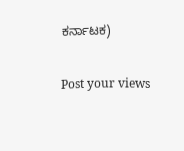ಕರ್ನಾಟಕ)

Post your views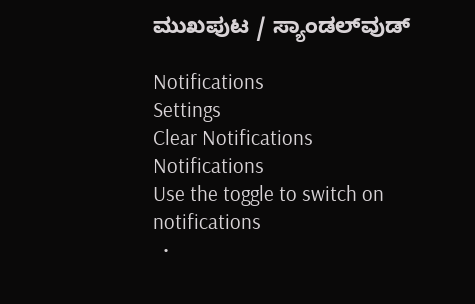ಮುಖಪುಟ / ಸ್ಯಾಂಡಲ್‌ವುಡ್‌

Notifications
Settings
Clear Notifications
Notifications
Use the toggle to switch on notifications
  •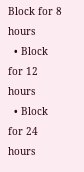Block for 8 hours
  • Block for 12 hours
  • Block for 24 hours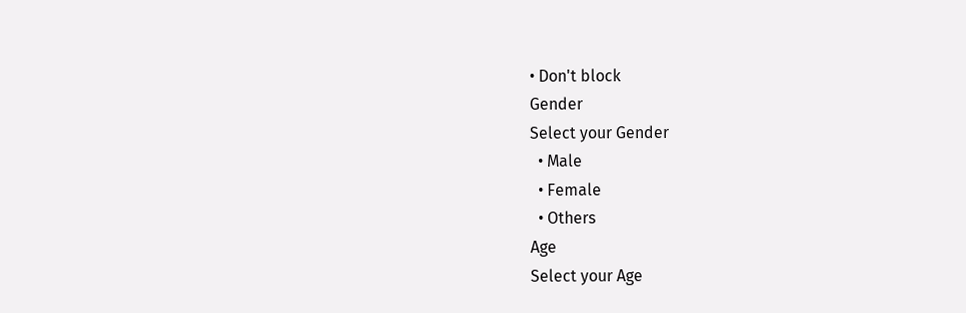• Don't block
Gender
Select your Gender
  • Male
  • Female
  • Others
Age
Select your Age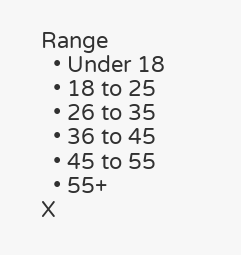Range
  • Under 18
  • 18 to 25
  • 26 to 35
  • 36 to 45
  • 45 to 55
  • 55+
X